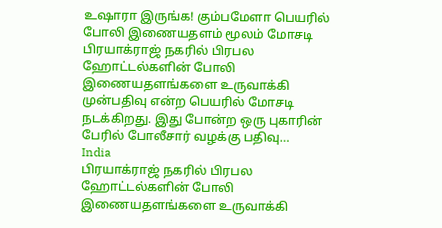உஷாரா இருங்க! கும்பமேளா பெயரில் போலி இணையதளம் மூலம் மோசடி
பிரயாக்ராஜ் நகரில் பிரபல ஹோட்டல்களின் போலி இணையதளங்களை உருவாக்கி முன்பதிவு என்ற பெயரில் மோசடி நடக்கிறது. இது போன்ற ஒரு புகாரின் பேரில் போலீசார் வழக்கு பதிவு…
India
பிரயாக்ராஜ் நகரில் பிரபல ஹோட்டல்களின் போலி இணையதளங்களை உருவாக்கி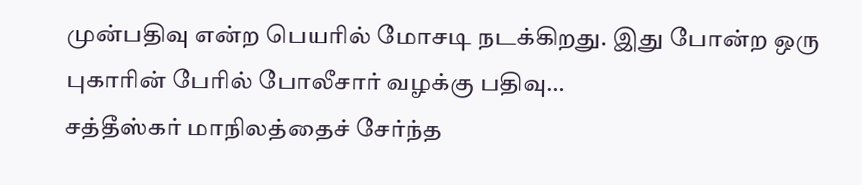முன்பதிவு என்ற பெயரில் மோசடி நடக்கிறது. இது போன்ற ஒரு புகாரின் பேரில் போலீசார் வழக்கு பதிவு…
சத்தீஸ்கர் மாநிலத்தைச் சேர்ந்த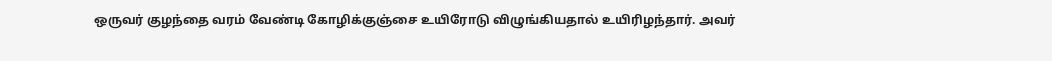ஒருவர் குழந்தை வரம் வேண்டி கோழிக்குஞ்சை உயிரோடு விழுங்கியதால் உயிரிழந்தார். அவர்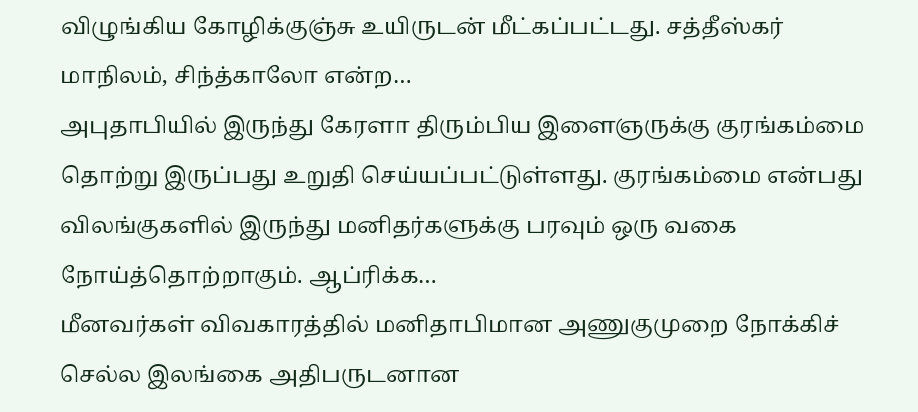விழுங்கிய கோழிக்குஞ்சு உயிருடன் மீட்கப்பட்டது. சத்தீஸ்கர் மாநிலம், சிந்த்காலோ என்ற…
அபுதாபியில் இருந்து கேரளா திரும்பிய இளைஞருக்கு குரங்கம்மை தொற்று இருப்பது உறுதி செய்யப்பட்டுள்ளது. குரங்கம்மை என்பது விலங்குகளில் இருந்து மனிதர்களுக்கு பரவும் ஒரு வகை நோய்த்தொற்றாகும். ஆப்ரிக்க…
மீனவர்கள் விவகாரத்தில் மனிதாபிமான அணுகுமுறை நோக்கிச் செல்ல இலங்கை அதிபருடனான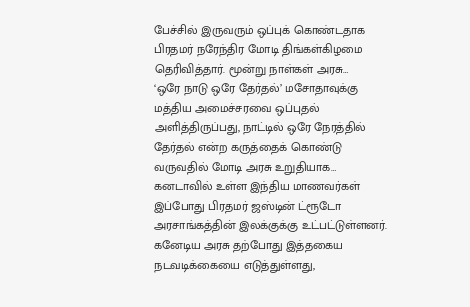பேச்சில் இருவரும் ஒப்புக் கொண்டதாக பிரதமர் நரேந்திர மோடி திங்கள்கிழமை தெரிவித்தார். மூன்று நாள்கள் அரசு…
‘ஒரே நாடு ஒரே தேர்தல்’ மசோதாவுக்கு மத்திய அமைச்சரவை ஒப்புதல் அளித்திருப்பது, நாட்டில் ஒரே நேரத்தில் தேர்தல் என்ற கருத்தைக் கொண்டு வருவதில் மோடி அரசு உறுதியாக…
கனடாவில் உள்ள இந்திய மாணவர்கள் இப்போது பிரதமர் ஜஸ்டின் ட்ரூடோ அரசாங்கத்தின் இலக்குக்கு உட்பட்டுள்ளனர். கனேடிய அரசு தற்போது இத்தகைய நடவடிக்கையை எடுத்துள்ளது,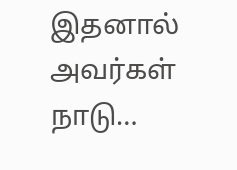இதனால் அவர்கள் நாடு…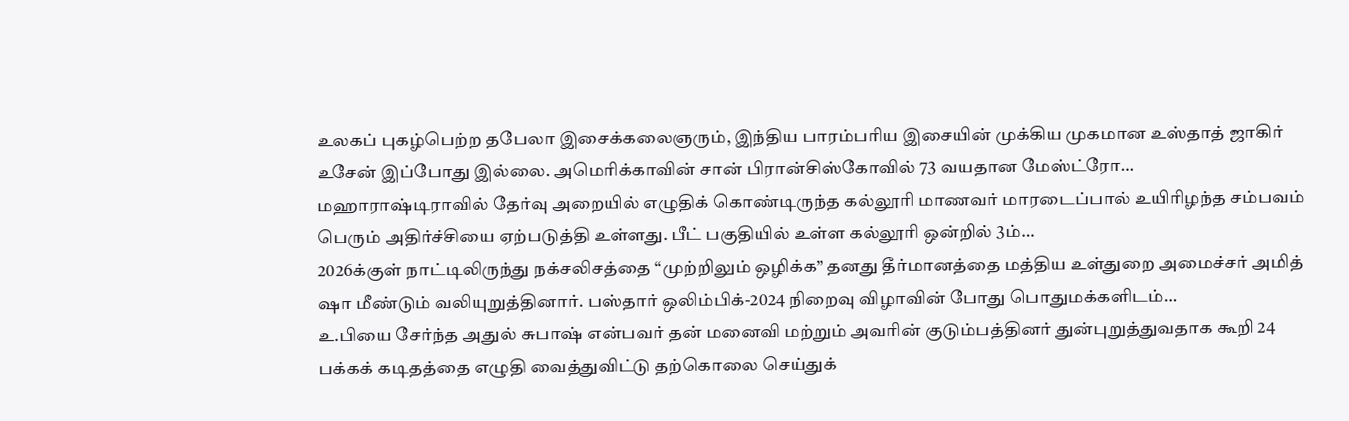உலகப் புகழ்பெற்ற தபேலா இசைக்கலைஞரும், இந்திய பாரம்பரிய இசையின் முக்கிய முகமான உஸ்தாத் ஜாகிர் உசேன் இப்போது இல்லை. அமெரிக்காவின் சான் பிரான்சிஸ்கோவில் 73 வயதான மேஸ்ட்ரோ…
மஹாராஷ்டிராவில் தேர்வு அறையில் எழுதிக் கொண்டிருந்த கல்லூரி மாணவர் மாரடைப்பால் உயிரிழந்த சம்பவம் பெரும் அதிர்ச்சியை ஏற்படுத்தி உள்ளது. பீட் பகுதியில் உள்ள கல்லூரி ஒன்றில் 3ம்…
2026க்குள் நாட்டிலிருந்து நக்சலிசத்தை “முற்றிலும் ஒழிக்க” தனது தீர்மானத்தை மத்திய உள்துறை அமைச்சர் அமித் ஷா மீண்டும் வலியுறுத்தினார். பஸ்தார் ஒலிம்பிக்-2024 நிறைவு விழாவின் போது பொதுமக்களிடம்…
உ.பியை சேர்ந்த அதுல் சுபாஷ் என்பவர் தன் மனைவி மற்றும் அவரின் குடும்பத்தினர் துன்புறுத்துவதாக கூறி 24 பக்கக் கடிதத்தை எழுதி வைத்துவிட்டு தற்கொலை செய்துக்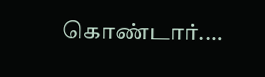கொண்டார்.…